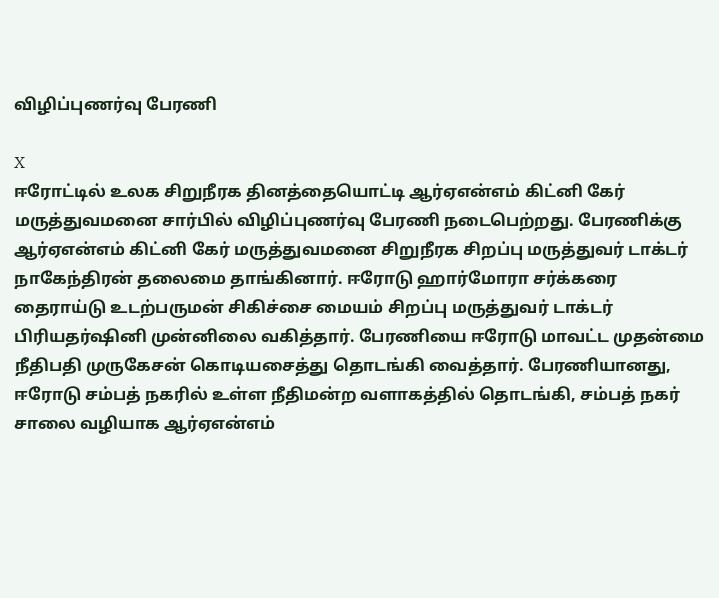விழிப்புணர்வு பேரணி

X
ஈரோட்டில் உலக சிறுநீரக தினத்தையொட்டி ஆர்ஏஎன்எம் கிட்னி கேர் மருத்துவமனை சார்பில் விழிப்புணர்வு பேரணி நடைபெற்றது. பேரணிக்கு ஆர்ஏஎன்எம் கிட்னி கேர் மருத்துவமனை சிறுநீரக சிறப்பு மருத்துவர் டாக்டர் நாகேந்திரன் தலைமை தாங்கினார். ஈரோடு ஹார்மோரா சர்க்கரை தைராய்டு உடற்பருமன் சிகிச்சை மையம் சிறப்பு மருத்துவர் டாக்டர் பிரியதர்ஷினி முன்னிலை வகித்தார். பேரணியை ஈரோடு மாவட்ட முதன்மை நீதிபதி முருகேசன் கொடியசைத்து தொடங்கி வைத்தார். பேரணியானது, ஈரோடு சம்பத் நகரில் உள்ள நீதிமன்ற வளாகத்தில் தொடங்கி, சம்பத் நகர் சாலை வழியாக ஆர்ஏஎன்எம்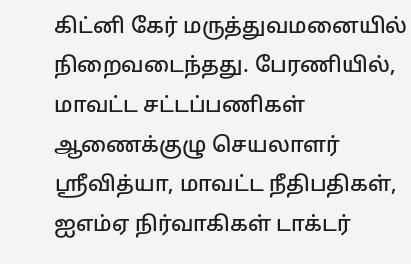கிட்னி கேர் மருத்துவமனையில் நிறைவடைந்தது. பேரணியில், மாவட்ட சட்டப்பணிகள் ஆணைக்குழு செயலாளர் ஸ்ரீவித்யா, மாவட்ட நீதிபதிகள், ஐஎம்ஏ நிர்வாகிகள் டாக்டர்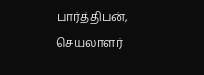பார்த்திபன், செயலாளர்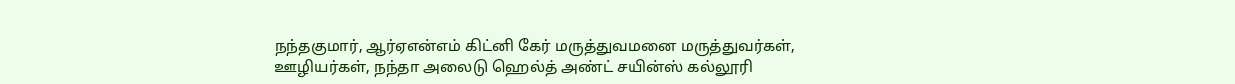நந்தகுமார், ஆர்ஏஎன்எம் கிட்னி கேர் மருத்துவமனை மருத்துவர்கள், ஊழியர்கள், நந்தா அலைடு ஹெல்த் அண்ட் சயின்ஸ் கல்லூரி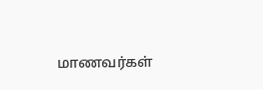மாணவர்கள்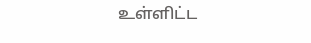உள்ளிட்ட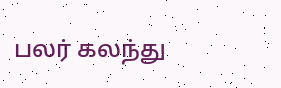பலர் கலந்து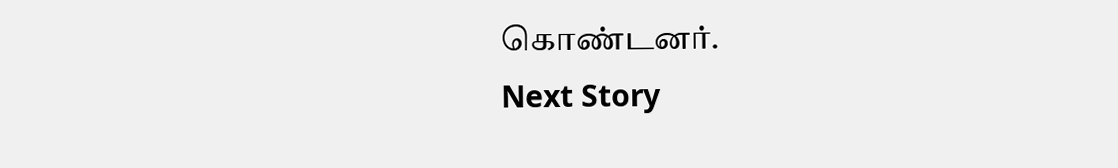கொண்டனர்.
Next Story